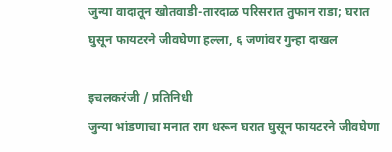जुन्या वादातून खोतवाडी-तारदाळ परिसरात तुफान राडा; घरात घुसून फायटरने जीवघेणा हल्ला, ६ जणांवर गुन्हा दाखल

इचलकरंजी / प्रतिनिधी
जुन्या भांडणाचा मनात राग धरून घरात घुसून फायटरने जीवघेणा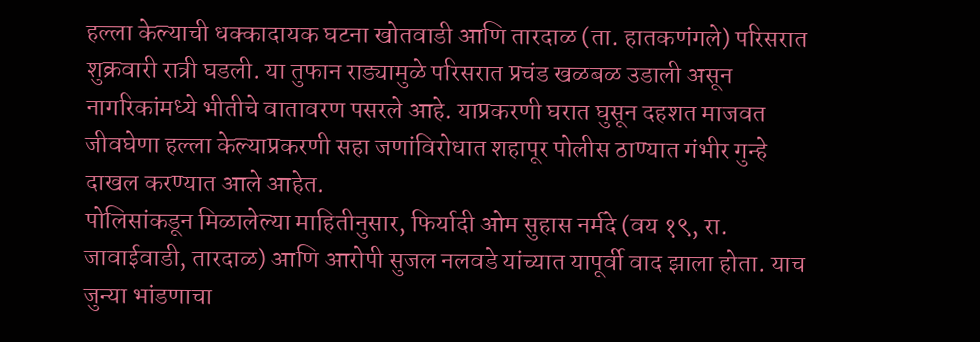हल्ला केल्याची धक्कादायक घटना खोतवाडी आणि तारदाळ (ता. हातकणंगले) परिसरात शुक्रवारी रात्री घडली. या तुफान राड्यामुळे परिसरात प्रचंड खळबळ उडाली असून नागरिकांमध्ये भीतीचे वातावरण पसरले आहे. याप्रकरणी घरात घुसून दहशत माजवत जीवघेणा हल्ला केल्याप्रकरणी सहा जणांविरोधात शहापूर पोलीस ठाण्यात गंभीर गुन्हे दाखल करण्यात आले आहेत.
पोलिसांकडून मिळालेल्या माहितीनुसार, फिर्यादी ओम सुहास नर्मदे (वय १९, रा. जावाईवाडी, तारदाळ) आणि आरोपी सुजल नलवडे यांच्यात यापूर्वी वाद झाला होता. याच जुन्या भांडणाचा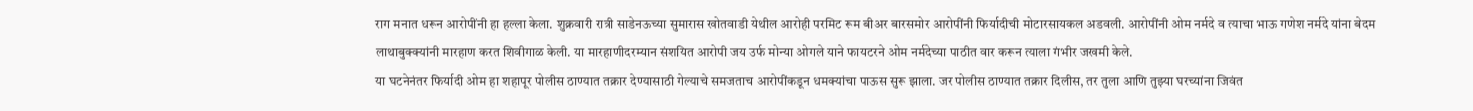राग मनात धरून आरोपींनी हा हल्ला केला. शुक्रवारी रात्री साडेनऊच्या सुमारास खोतवाडी येथील आरोही परमिट रूम बीअर बारसमोर आरोपींनी फिर्यादीची मोटारसायकल अडवली. आरोपींनी ओम नर्मदे व त्याचा भाऊ गणेश नर्मदे यांना बेदम लाथाबुक्क्यांनी मारहाण करत शिवीगाळ केली. या मारहाणीदरम्यान संशयित आरोपी जय उर्फ मोन्या ओगले याने फायटरने ओम नर्मदेच्या पाठीत वार करून त्याला गंभीर जखमी केले.
या घटनेनंतर फिर्यादी ओम हा शहापूर पोलीस ठाण्यात तक्रार देण्यासाठी गेल्याचे समजताच आरोपींकडून धमक्यांचा पाऊस सुरू झाला. जर पोलीस ठाण्यात तक्रार दिलीस, तर तुला आणि तुझ्या घरच्यांना जिवंत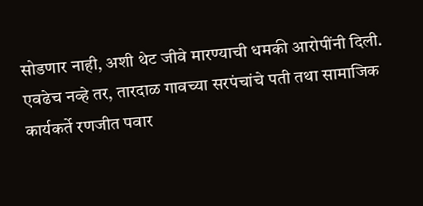सोडणार नाही, अशी थेट जीवे मारण्याची धमकी आरोपींनी दिली. एवढेच नव्हे तर, तारदाळ गावच्या सरपंचांचे पती तथा सामाजिक कार्यकर्ते रणजीत पवार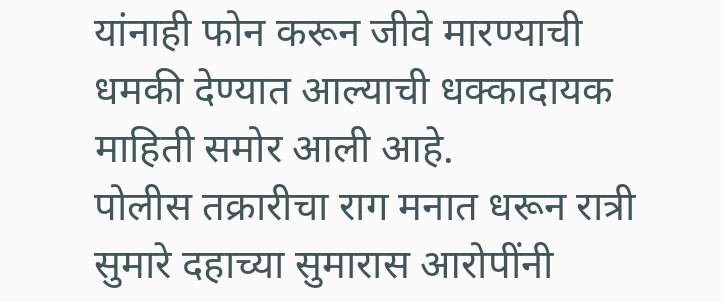यांनाही फोन करून जीवे मारण्याची धमकी देण्यात आल्याची धक्कादायक माहिती समोर आली आहे.
पोलीस तक्रारीचा राग मनात धरून रात्री सुमारे दहाच्या सुमारास आरोपींनी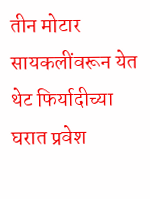तीन मोटार सायकलींवरून येत थेट फिर्यादीच्या घरात प्रवेश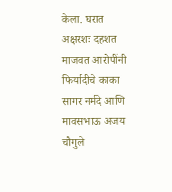केला. घरात अक्षरशः दहशत माजवत आरोपींनी फिर्यादीचे काका सागर नर्मदे आणि मावसभाऊ अजय चौगुले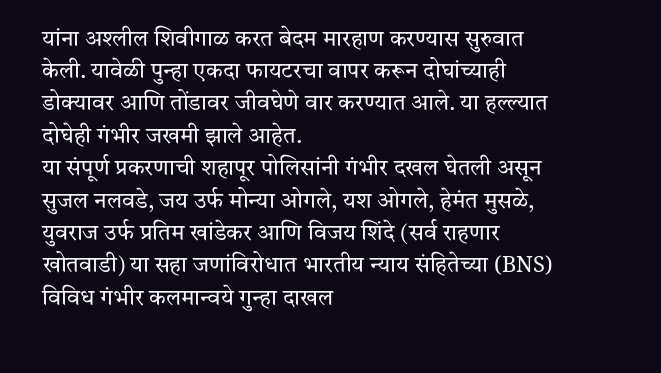यांना अश्लील शिवीगाळ करत बेदम मारहाण करण्यास सुरुवात केली. यावेळी पुन्हा एकदा फायटरचा वापर करून दोघांच्याही डोक्यावर आणि तोंडावर जीवघेणे वार करण्यात आले. या हल्ल्यात दोघेही गंभीर जखमी झाले आहेत.
या संपूर्ण प्रकरणाची शहापूर पोलिसांनी गंभीर दखल घेतली असून सुजल नलवडे, जय उर्फ मोन्या ओगले, यश ओगले, हेमंत मुसळे, युवराज उर्फ प्रतिम खांडेकर आणि विजय शिंदे (सर्व राहणार खोतवाडी) या सहा जणांविरोधात भारतीय न्याय संहितेच्या (BNS) विविध गंभीर कलमान्वये गुन्हा दाखल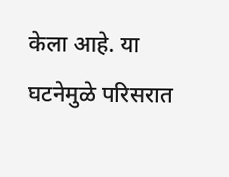केला आहे. या घटनेमुळे परिसरात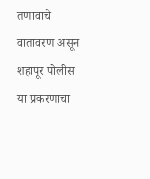तणावाचे वातावरण असून शहापूर पोलीस या प्रकरणाचा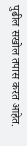पुढील सखोल तपास करत आहेत.